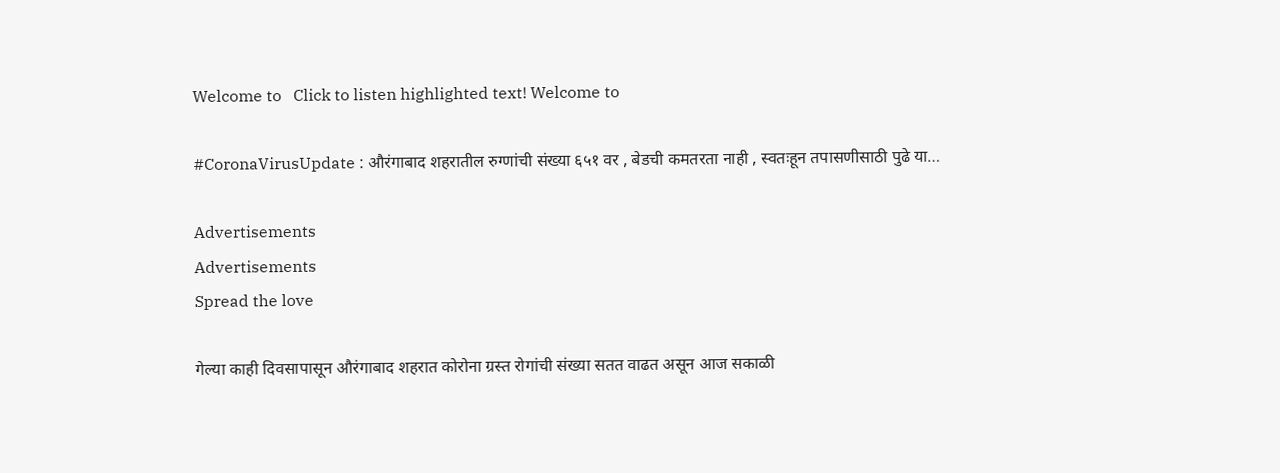Welcome to   Click to listen highlighted text! Welcome to

#CoronaVirusUpdate : औरंगाबाद शहरातील रुग्णांची संख्या ६५१ वर , बेडची कमतरता नाही , स्वतःहून तपासणीसाठी पुढे या…

Advertisements
Advertisements
Spread the love

गेल्या काही दिवसापासून औरंगाबाद शहरात कोरोना ग्रस्त रोगांची संख्या सतत वाढत असून आज सकाळी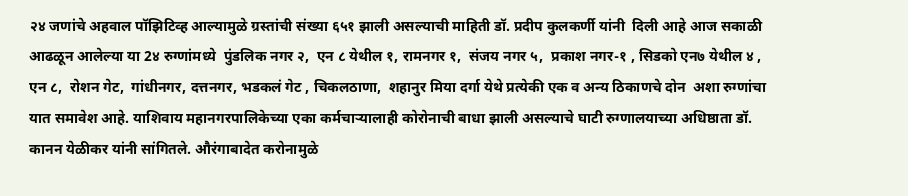२४ जणांचे अहवाल पॉझिटिव्ह आल्यामुळे ग्रस्तांची संख्या ६५१ झाली असल्याची माहिती डॉ. प्रदीप कुलकर्णी यांनी  दिली आहे आज सकाळी आढळून आलेल्या या 2४ रुग्णांमध्ये  पुंडलिक नगर २,  एन ८ येथील १, रामनगर १,  संजय नगर ५,  प्रकाश नगर-१ , सिडको एन७ येथील ४ , एन ८,  रोशन गेट,  गांधीनगर, दत्तनगर, भडकलं गेट , चिकलठाणा,  शहानुर मिया दर्गा येथे प्रत्येकी एक व अन्य ठिकाणचे दोन  अशा रुग्णांचा यात समावेश आहे. याशिवाय महानगरपालिकेच्या एका कर्मचाऱ्यालाही कोरोनाची बाधा झाली असल्याचे घाटी रुग्णालयाच्या अधिष्ठाता डॉ. कानन येळीकर यांनी सांगितले. औरंगाबादेत करोनामुळे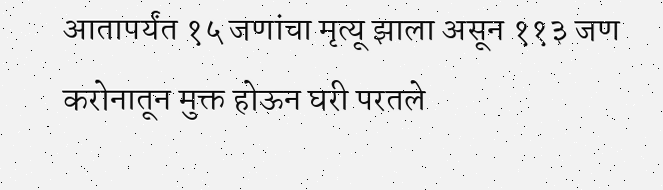आतापर्यंत १५ जणांचा मृत्यू झाला असून ११३ जण करोनातून मुक्त होऊन घरी परतले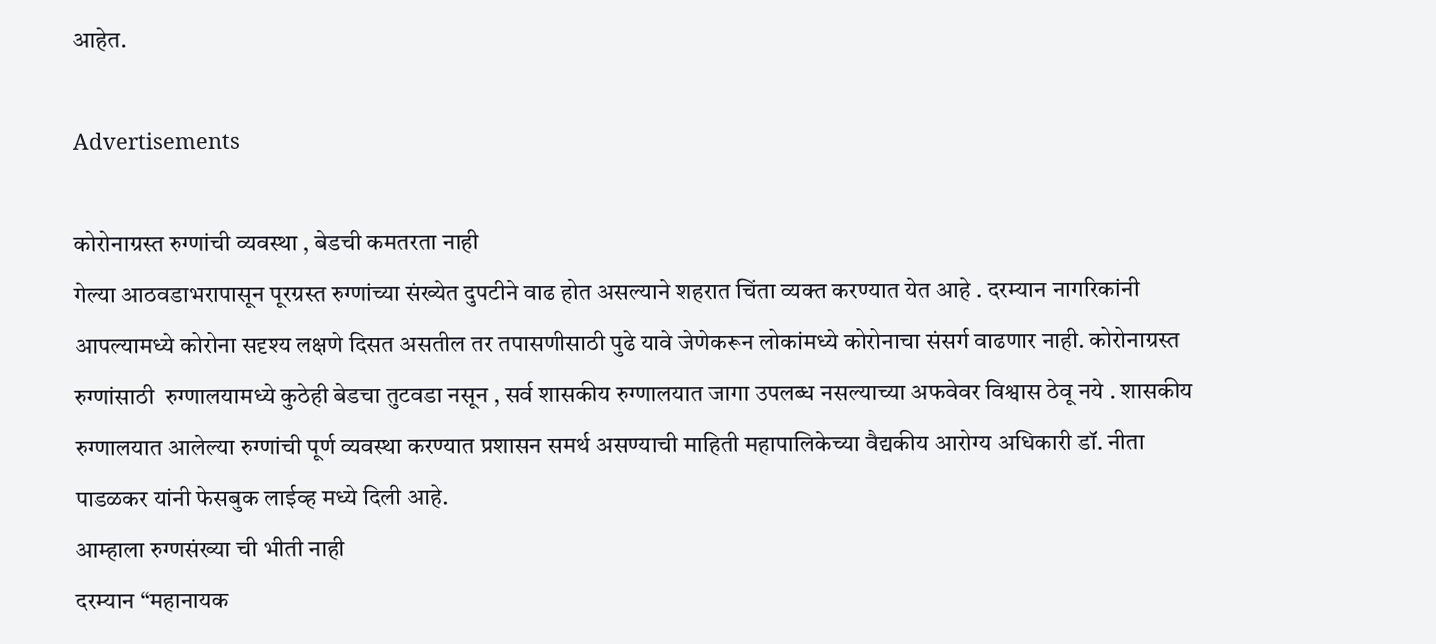आहेत.

Advertisements

कोरोनाग्रस्त रुग्णांची व्यवस्था , बेडची कमतरता नाही
गेल्या आठवडाभरापासून पूरग्रस्त रुग्णांच्या संख्येत दुपटीने वाढ होत असल्याने शहरात चिंता व्यक्त करण्यात येत आहे . दरम्यान नागरिकांनी आपल्यामध्ये कोरोना सदृश्य लक्षणे दिसत असतील तर तपासणीसाठी पुढे यावे जेणेकरून लोकांमध्ये कोरोनाचा संसर्ग वाढणार नाही. कोरोनाग्रस्त रुग्णांसाठी  रुग्णालयामध्ये कुठेही बेडचा तुटवडा नसून , सर्व शासकीय रुग्णालयात जागा उपलब्ध नसल्याच्या अफवेवर विश्वास ठेवू नये . शासकीय रुग्णालयात आलेल्या रुग्णांची पूर्ण व्यवस्था करण्यात प्रशासन समर्थ असण्याची माहिती महापालिकेच्या वैद्यकीय आरोग्य अधिकारी डॉ. नीता पाडळकर यांनी फेसबुक लाईव्ह मध्ये दिली आहे.
आम्हाला रुग्णसंख्या ची भीती नाही
दरम्यान “महानायक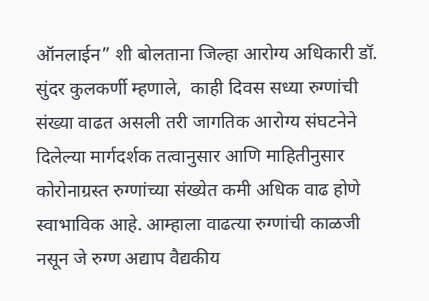ऑनलाईन” शी बोलताना जिल्हा आरोग्य अधिकारी डॉ.  सुंदर कुलकर्णी म्हणाले,  काही दिवस सध्या रुग्णांची संख्या वाढत असली तरी जागतिक आरोग्य संघटनेने दिलेल्या मार्गदर्शक तत्वानुसार आणि माहितीनुसार कोरोनाग्रस्त रुग्णांच्या संख्येत कमी अधिक वाढ होणे स्वाभाविक आहे. आम्हाला वाढत्या रुग्णांची काळजी नसून जे रुग्ण अद्याप वैद्यकीय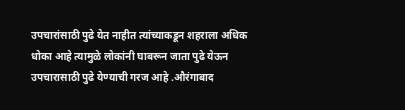उपचारांसाठी पुढे येत नाहीत त्यांच्याकडून शहराला अधिक धोका आहे त्यामुळे लोकांनी घाबरून जाता पुढे येऊन उपचारासाठी पुढे येण्याची गरज आहे .औरंगाबाद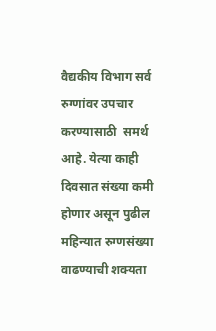वैद्यकीय विभाग सर्व रुग्णांवर उपचार करण्यासाठी  समर्थ  आहे. येत्या काही दिवसात संख्या कमी होणार असून पुढील महिन्यात रुग्णसंख्या वाढण्याची शक्यता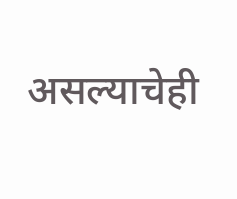असल्याचेही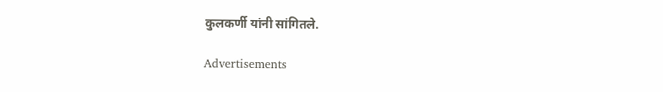कुलकर्णी यांनी सांगितले.

Advertisements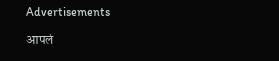Advertisements

आपलं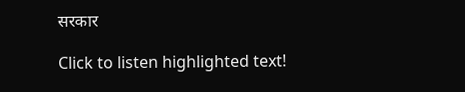सरकार

Click to listen highlighted text!